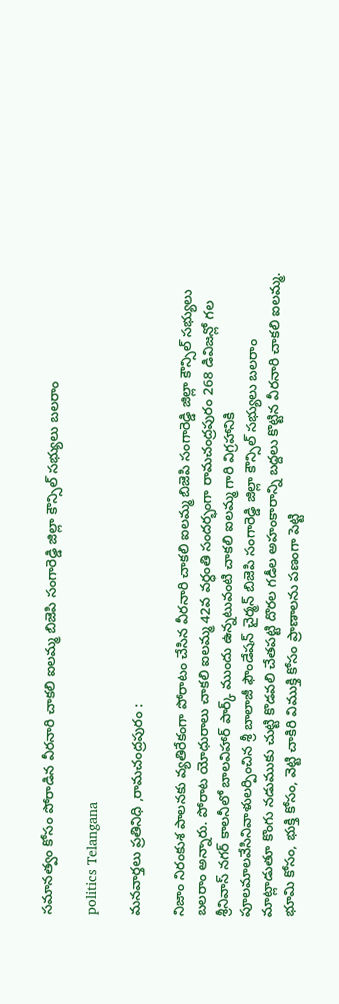సమానత్వం కోసం పోరాడిన వీరనారి చాకలి ఐలమ్మ బిజెపి సంగారెడ్డి జిల్లా కౌన్సిల్ సభ్యులు బలరాం

politics Telangana

మనవార్తలు ప్రతినిధి ,రామచంద్రపురం :

నిజాం నిరంకుశ పాలనకు వ్యతిరేకంగా పోరాటం చేసిన వీరనారి చాకలి ఐలమ్మ బిజెపి సంగారెడ్డి జిల్లా కౌన్సిల్ సభ్యులు బలరాం అన్నారు. పోరాట యోధురాలు చాకలి ఐలమ్మ 42వ వర్ధంతి సందర్భంగా రామచంద్రపురం 268 డివిజన్లో గల శ్రీనివాస్ నగర్ కాలనీలో బాలవిహార్ పార్క్ ముందు ఉన్నటువంటి చాకలి ఐలమ్మ గారి విగ్రహానికి పూలమాలవేసినివాళులర్పించిన శ్రీ బాలాజీ ఫౌండేషన్ చైర్మన్ బిజెపి సంగారెడ్డి జిల్లా కౌన్సిల్ సభ్యులు బలరాం మాట్లాడుతూ కొంగు నడుముకు చుట్టి కొడవలి చేతపట్టి దొరల గడీల అహంకారాన్ని బద్దలు కొట్టిన వీరనారి చాకలి ఐలమ్మ. భూమి కోసం, భుక్తి కోసం, వెట్టి చాకిరి విముక్తి కోసం ప్రాణాలను పణంగా పెట్టి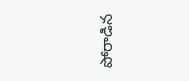పోరాడిన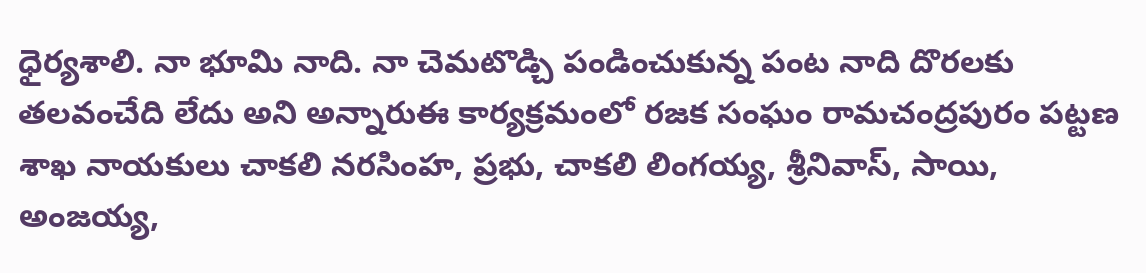ధైర్యశాలి. నా భూమి నాది. నా చెమటొడ్చి పండించుకున్న పంట నాది దొరలకు తలవంచేది లేదు అని అన్నారుఈ కార్యక్రమంలో రజక సంఘం రామచంద్రపురం పట్టణ శాఖ నాయకులు చాకలి నరసింహ, ప్రభు, చాకలి లింగయ్య, శ్రీనివాస్, సాయి, అంజయ్య,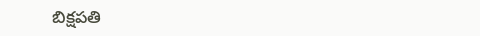బిక్షపతి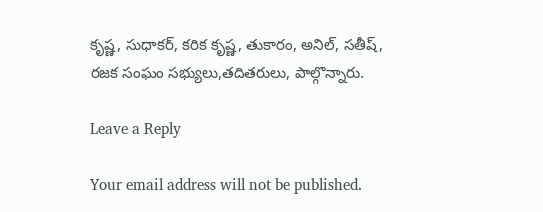కృష్ణ, సుధాకర్, కరిక కృష్ణ, తుకారం, అనిల్, సతీష్, రజక సంఘం సభ్యులు,తదితరులు, పాల్గొన్నారు.

Leave a Reply

Your email address will not be published.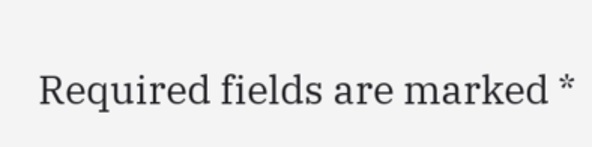Required fields are marked *